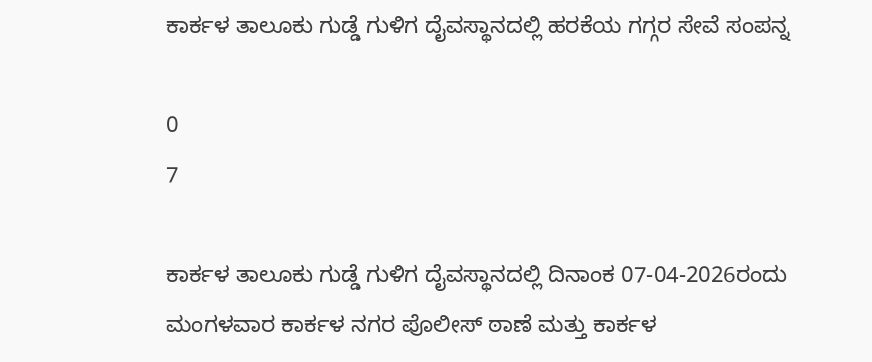ಕಾರ್ಕಳ ತಾಲೂಕು ಗುಡ್ಡೆ ಗುಳಿಗ ದೈವಸ್ಥಾನದಲ್ಲಿ ಹರಕೆಯ ಗಗ್ಗರ ಸೇವೆ ಸಂಪನ್ನ

0
7

ಕಾರ್ಕಳ ತಾಲೂಕು ಗುಡ್ಡೆ ಗುಳಿಗ ದೈವಸ್ಥಾನದಲ್ಲಿ ದಿನಾಂಕ 07-04-2026ರಂದು ಮಂಗಳವಾರ ಕಾರ್ಕಳ ನಗರ ಪೊಲೀಸ್ ಠಾಣೆ ಮತ್ತು ಕಾರ್ಕಳ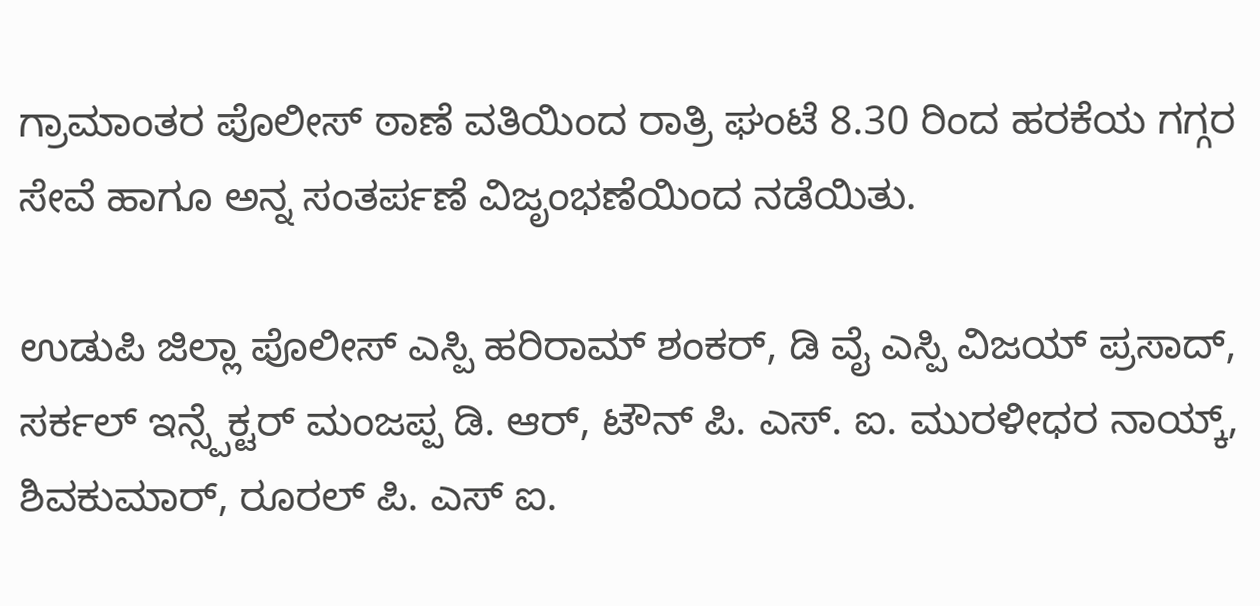ಗ್ರಾಮಾಂತರ ಪೊಲೀಸ್ ಠಾಣೆ ವತಿಯಿಂದ ರಾತ್ರಿ ಘಂಟೆ 8.30 ರಿಂದ ಹರಕೆಯ ಗಗ್ಗರ ಸೇವೆ ಹಾಗೂ ಅನ್ನ ಸಂತರ್ಪಣೆ ವಿಜೃಂಭಣೆಯಿಂದ ನಡೆಯಿತು.

ಉಡುಪಿ ಜಿಲ್ಲಾ ಪೊಲೀಸ್ ಎಸ್ಪಿ ಹರಿರಾಮ್ ಶಂಕರ್, ಡಿ ವೈ ಎಸ್ಪಿ ವಿಜಯ್ ಪ್ರಸಾದ್, ಸರ್ಕಲ್ ಇನ್ಸ್ಪೆಕ್ಟರ್ ಮಂಜಪ್ಪ ಡಿ. ಆರ್, ಟೌನ್ ಪಿ. ಎಸ್. ಐ. ಮುರಳೀಧರ ನಾಯ್ಕ್, ಶಿವಕುಮಾರ್, ರೂರಲ್ ಪಿ. ಎಸ್ ಐ.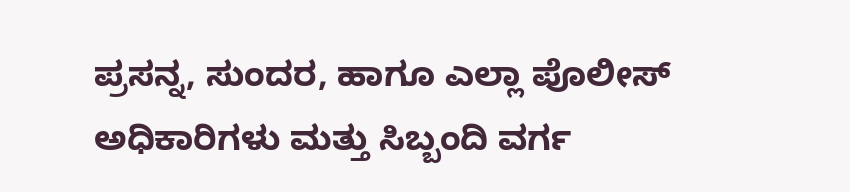ಪ್ರಸನ್ನ, ಸುಂದರ, ಹಾಗೂ ಎಲ್ಲಾ ಪೊಲೀಸ್ ಅಧಿಕಾರಿಗಳು ಮತ್ತು ಸಿಬ್ಬಂದಿ ವರ್ಗ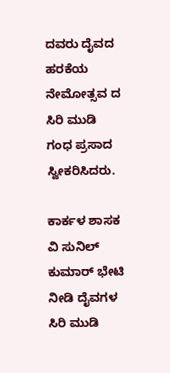ದವರು ದೈವದ ಹರಕೆಯ ನೇಮೋತ್ಸವ ದ ಸಿರಿ ಮುಡಿ ಗಂಧ ಪ್ರಸಾದ ಸ್ವೀಕರಿಸಿದರು.

ಕಾರ್ಕಳ ಶಾಸಕ ವಿ ಸುನಿಲ್ ಕುಮಾರ್ ಭೇಟಿ ನೀಡಿ ದೈವಗಳ ಸಿರಿ ಮುಡಿ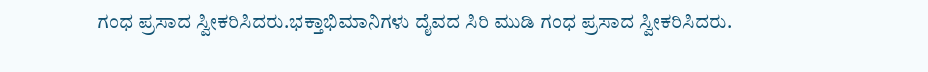ಗಂಧ ಪ್ರಸಾದ ಸ್ವೀಕರಿಸಿದರು.ಭಕ್ತಾಭಿಮಾನಿಗಳು ದೈವದ ಸಿರಿ ಮುಡಿ ಗಂಧ ಪ್ರಸಾದ ಸ್ವೀಕರಿಸಿದರು.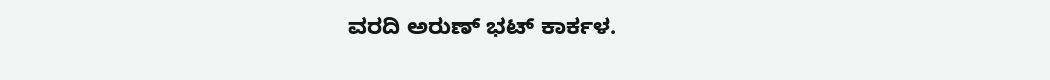ವರದಿ ಅರುಣ್ ಭಟ್ ಕಾರ್ಕಳ.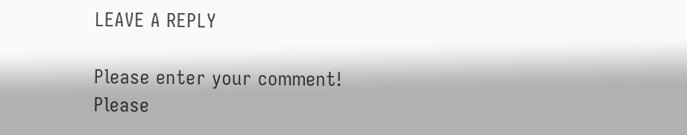LEAVE A REPLY

Please enter your comment!
Please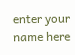enter your name here